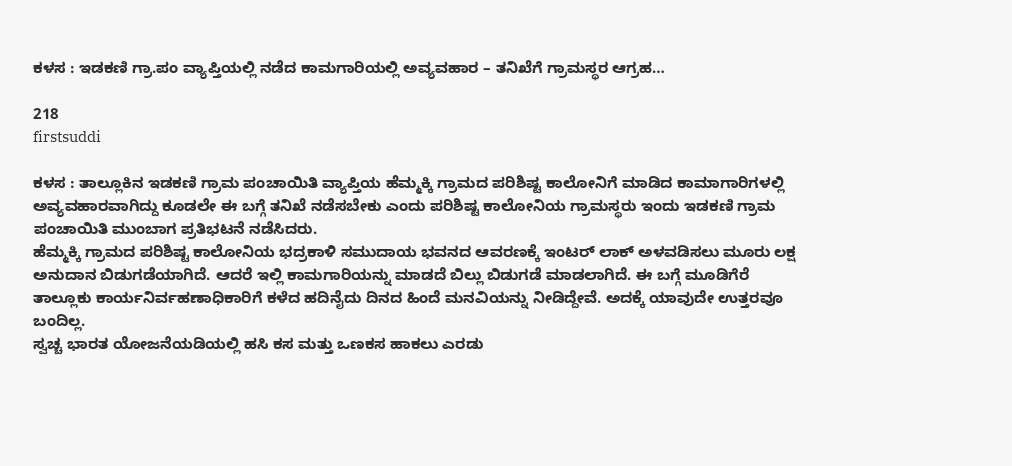ಕಳಸ : ಇಡಕಣಿ ಗ್ರಾ.ಪಂ ವ್ಯಾಪ್ತಿಯಲ್ಲಿ ನಡೆದ ಕಾಮಗಾರಿಯಲ್ಲಿ ಅವ್ಯವಹಾರ – ತನಿಖೆಗೆ ಗ್ರಾಮಸ್ಥರ ಆಗ್ರಹ…

218
firstsuddi

ಕಳಸ : ತಾಲ್ಲೂಕಿನ ಇಡಕಣಿ ಗ್ರಾಮ ಪಂಚಾಯಿತಿ ವ್ಯಾಪ್ತಿಯ ಹೆಮ್ಮಕ್ಕಿ ಗ್ರಾಮದ ಪರಿಶಿಷ್ಟ ಕಾಲೋನಿಗೆ ಮಾಡಿದ ಕಾಮಾಗಾರಿಗಳಲ್ಲಿ ಅವ್ಯವಹಾರವಾಗಿದ್ದು ಕೂಡಲೇ ಈ ಬಗ್ಗೆ ತನಿಖೆ ನಡೆಸಬೇಕು ಎಂದು ಪರಿಶಿಷ್ಟ ಕಾಲೋನಿಯ ಗ್ರಾಮಸ್ಥರು ಇಂದು ಇಡಕಣಿ ಗ್ರಾಮ ಪಂಚಾಯಿತಿ ಮುಂಬಾಗ ಪ್ರತಿಭಟನೆ ನಡೆಸಿದರು.
ಹೆಮ್ಮಕ್ಕಿ ಗ್ರಾಮದ ಪರಿಶಿಷ್ಟ ಕಾಲೋನಿಯ ಭದ್ರಕಾಳಿ ಸಮುದಾಯ ಭವನದ ಆವರಣಕ್ಕೆ ಇಂಟರ್ ಲಾಕ್ ಅಳವಡಿಸಲು ಮೂರು ಲಕ್ಷ ಅನುದಾನ ಬಿಡುಗಡೆಯಾಗಿದೆ. ಆದರೆ ಇಲ್ಲಿ ಕಾಮಗಾರಿಯನ್ನು ಮಾಡದೆ ಬಿಲ್ಲು ಬಿಡುಗಡೆ ಮಾಡಲಾಗಿದೆ. ಈ ಬಗ್ಗೆ ಮೂಡಿಗೆರೆ ತಾಲ್ಲೂಕು ಕಾರ್ಯನಿರ್ವಹಣಾಧಿಕಾರಿಗೆ ಕಳೆದ ಹದಿನೈದು ದಿನದ ಹಿಂದೆ ಮನವಿಯನ್ನು ನೀಡಿದ್ದೇವೆ. ಅದಕ್ಕೆ ಯಾವುದೇ ಉತ್ತರವೂ ಬಂದಿಲ್ಲ.
ಸ್ವಚ್ಚ ಭಾರತ ಯೋಜನೆಯಡಿಯಲ್ಲಿ ಹಸಿ ಕಸ ಮತ್ತು ಒಣಕಸ ಹಾಕಲು ಎರಡು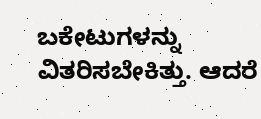ಬಕೇಟುಗಳನ್ನು ವಿತರಿಸಬೇಕಿತ್ತು. ಆದರೆ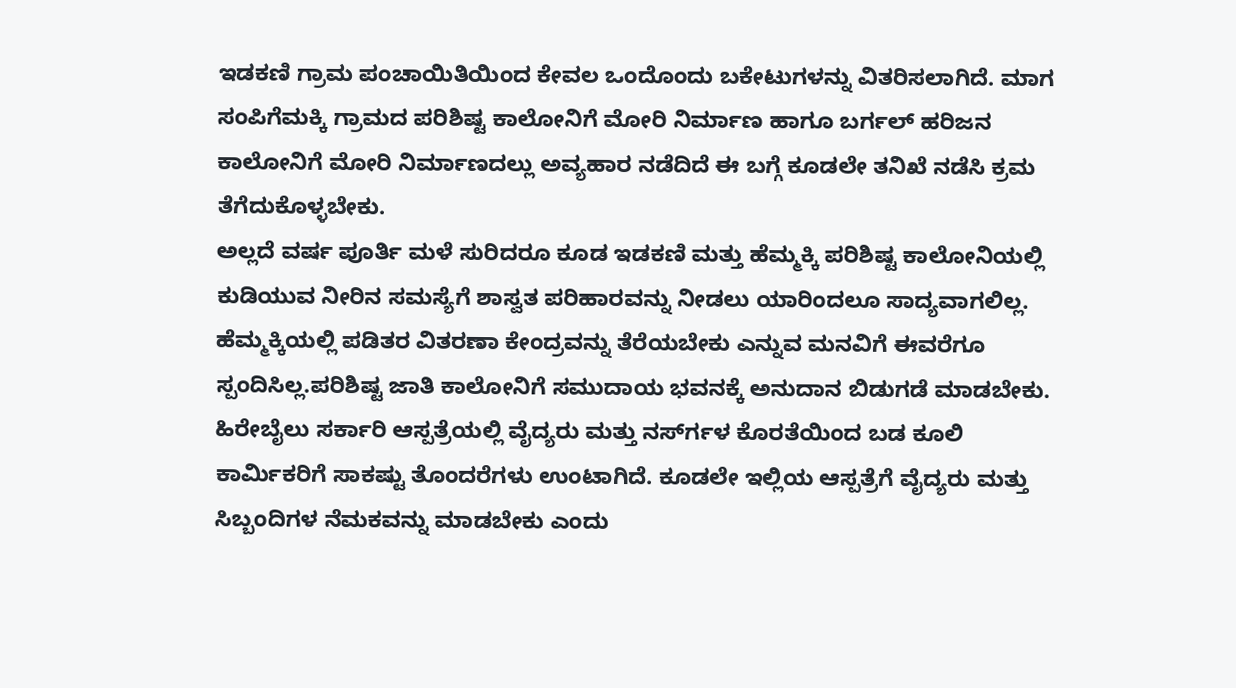ಇಡಕಣಿ ಗ್ರಾಮ ಪಂಚಾಯಿತಿಯಿಂದ ಕೇವಲ ಒಂದೊಂದು ಬಕೇಟುಗಳನ್ನು ವಿತರಿಸಲಾಗಿದೆ. ಮಾಗ ಸಂಪಿಗೆಮಕ್ಕಿ ಗ್ರಾಮದ ಪರಿಶಿಷ್ಟ ಕಾಲೋನಿಗೆ ಮೋರಿ ನಿರ್ಮಾಣ ಹಾಗೂ ಬರ್ಗಲ್ ಹರಿಜನ ಕಾಲೋನಿಗೆ ಮೋರಿ ನಿರ್ಮಾಣದಲ್ಲು ಅವ್ಯಹಾರ ನಡೆದಿದೆ ಈ ಬಗ್ಗೆ ಕೂಡಲೇ ತನಿಖೆ ನಡೆಸಿ ಕ್ರಮ ತೆಗೆದುಕೊಳ್ಳಬೇಕು.
ಅಲ್ಲದೆ ವರ್ಷ ಪೂರ್ತಿ ಮಳೆ ಸುರಿದರೂ ಕೂಡ ಇಡಕಣಿ ಮತ್ತು ಹೆಮ್ಮಕ್ಕಿ ಪರಿಶಿಷ್ಟ ಕಾಲೋನಿಯಲ್ಲಿ ಕುಡಿಯುವ ನೀರಿನ ಸಮಸ್ಯೆಗೆ ಶಾಸ್ವತ ಪರಿಹಾರವನ್ನು ನೀಡಲು ಯಾರಿಂದಲೂ ಸಾದ್ಯವಾಗಲಿಲ್ಲ. ಹೆಮ್ಮಕ್ಕಿಯಲ್ಲಿ ಪಡಿತರ ವಿತರಣಾ ಕೇಂದ್ರವನ್ನು ತೆರೆಯಬೇಕು ಎನ್ನುವ ಮನವಿಗೆ ಈವರೆಗೂ ಸ್ಪಂದಿಸಿಲ್ಲ.ಪರಿಶಿಷ್ಟ ಜಾತಿ ಕಾಲೋನಿಗೆ ಸಮುದಾಯ ಭವನಕ್ಕೆ ಅನುದಾನ ಬಿಡುಗಡೆ ಮಾಡಬೇಕು. ಹಿರೇಬೈಲು ಸರ್ಕಾರಿ ಆಸ್ಪತ್ರೆಯಲ್ಲಿ ವೈದ್ಯರು ಮತ್ತು ನರ್ಸ್‍ಗಳ ಕೊರತೆಯಿಂದ ಬಡ ಕೂಲಿ ಕಾರ್ಮಿಕರಿಗೆ ಸಾಕಷ್ಟು ತೊಂದರೆಗಳು ಉಂಟಾಗಿದೆ. ಕೂಡಲೇ ಇಲ್ಲಿಯ ಆಸ್ಪತ್ರೆಗೆ ವೈದ್ಯರು ಮತ್ತು ಸಿಬ್ಬಂದಿಗಳ ನೆಮಕವನ್ನು ಮಾಡಬೇಕು ಎಂದು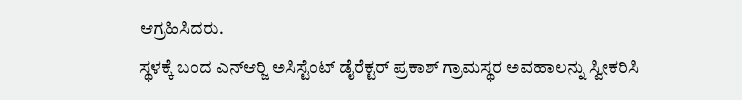ಆಗ್ರಹಿಸಿದರು.
ಸ್ಥಳಕ್ಕೆ ಬಂದ ಎನ್‍ಆರ್‍ಜಿ ಅಸಿಸ್ಟೆಂಟ್ ಡೈರೆಕ್ಟರ್ ಪ್ರಕಾಶ್ ಗ್ರಾಮಸ್ಥರ ಅವಹಾಲನ್ನು ಸ್ವೀಕರಿಸಿ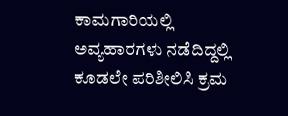ಕಾಮಗಾರಿಯಲ್ಲಿ ಅವ್ಯಹಾರಗಳು ನಡೆದಿದ್ದಲ್ಲಿ ಕೂಡಲೇ ಪರಿಶೀಲಿಸಿ ಕ್ರಮ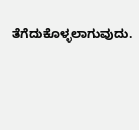ತೆಗೆದುಕೊಳ್ಳಲಾಗುವುದು.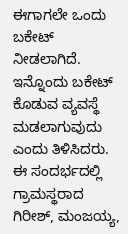ಈಗಾಗಲೇ ಒಂದು ಬಕೇಟ್ ನೀಡಲಾಗಿದೆ. ಇನ್ನೊಂದು ಬಕೇಟ್ ಕೊಡುವ ವ್ಯವಸ್ಥೆ ಮಡಲಾಗುವುದು ಎಂದು ತಿಳಿಸಿದರು.
ಈ ಸಂದರ್ಭದಲ್ಲಿ ಗ್ರಾಮಸ್ಥರಾದ ಗಿರೀಶ್, ಮಂಜಯ್ಯ,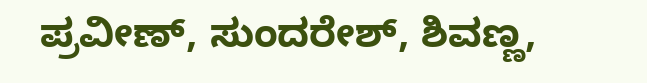ಪ್ರವೀಣ್, ಸುಂದರೇಶ್, ಶಿವಣ್ಣ,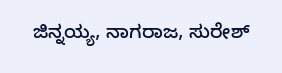ಜಿನ್ನಯ್ಯ, ನಾಗರಾಜ, ಸುರೇಶ್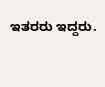ಇತರರು ಇದ್ದರು.